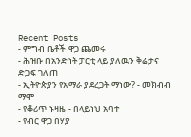Recent Posts
- ምግብ ቤቶች ዋጋ ጨመሩ
- ሕዝቡ በአንድነት ፓርቲ ላይ ያለዉን ቅሬታና ድጋፍ ገለጠ
- ኢትዮጵያን የአማራ ያደረጋት ማነው? - መክብብ ማሞ
- የቆሪጥ ኑዛዜ - በላይነህ አባተ
- የብር ዋጋ በሃያ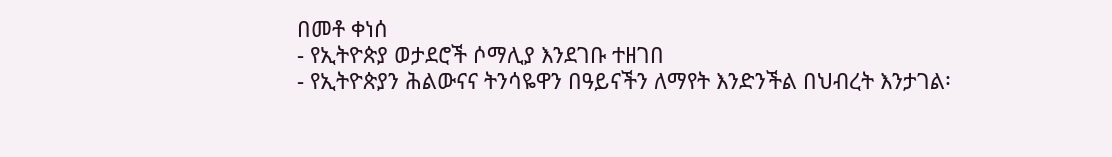በመቶ ቀነሰ
- የኢትዮጵያ ወታደሮች ሶማሊያ እንደገቡ ተዘገበ
- የኢትዮጵያን ሕልውናና ትንሳዬዋን በዓይናችን ለማየት እንድንችል በህብረት እንታገል፡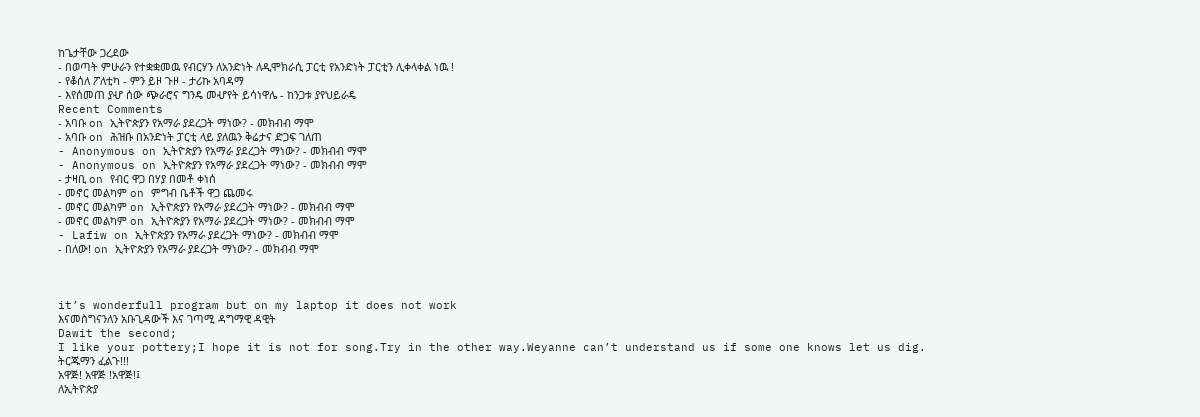ከጌታቸው ጋረደው
- በወጣት ምሁራን የተቋቋመዉ የብርሃን ለአንድነት ለዲሞክራሲ ፓርቲ የአንድነት ፓርቲን ሊቀላቀል ነዉ !
- የቆሰለ ፖለቲካ - ምን ይዞ ጉዞ - ታሪኩ አባዳማ
- እየሰመጠ ያሇ ሰው ጭራሮና ግንዴ መሇየት ይሳነዋሌ - ከንጋቱ ያየህይራዴ
Recent Comments
- አባቡ on ኢትዮጵያን የአማራ ያደረጋት ማነው? - መክብብ ማሞ
- አባቡ on ሕዝቡ በአንድነት ፓርቲ ላይ ያለዉን ቅሬታና ድጋፍ ገለጠ
- Anonymous on ኢትዮጵያን የአማራ ያደረጋት ማነው? - መክብብ ማሞ
- Anonymous on ኢትዮጵያን የአማራ ያደረጋት ማነው? - መክብብ ማሞ
- ታዛቢ on የብር ዋጋ በሃያ በመቶ ቀነሰ
- መኖር መልካም on ምግብ ቤቶች ዋጋ ጨመሩ
- መኖር መልካም on ኢትዮጵያን የአማራ ያደረጋት ማነው? - መክብብ ማሞ
- መኖር መልካም on ኢትዮጵያን የአማራ ያደረጋት ማነው? - መክብብ ማሞ
- Lafiw on ኢትዮጵያን የአማራ ያደረጋት ማነው? - መክብብ ማሞ
- በለው! on ኢትዮጵያን የአማራ ያደረጋት ማነው? - መክብብ ማሞ



it’s wonderfull program but on my laptop it does not work
እናመስግናንለን አቡጊዳውች እና ገጣሚ ዳግማዊ ዳዊት
Dawit the second;
I like your pottery;I hope it is not for song.Try in the other way.Weyanne can’t understand us if some one knows let us dig.
ትርጁማን ፈልጉ!!!
አዋጅ! አዋጅ !አዋጅ!፤
ለኢትዮጵያ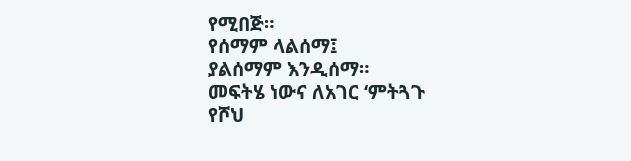የሚበጅ።
የሰማም ላልሰማ፤
ያልሰማም እንዲሰማ።
መፍትሄ ነውና ለአገር ‘ምትጓጉ
የሾህ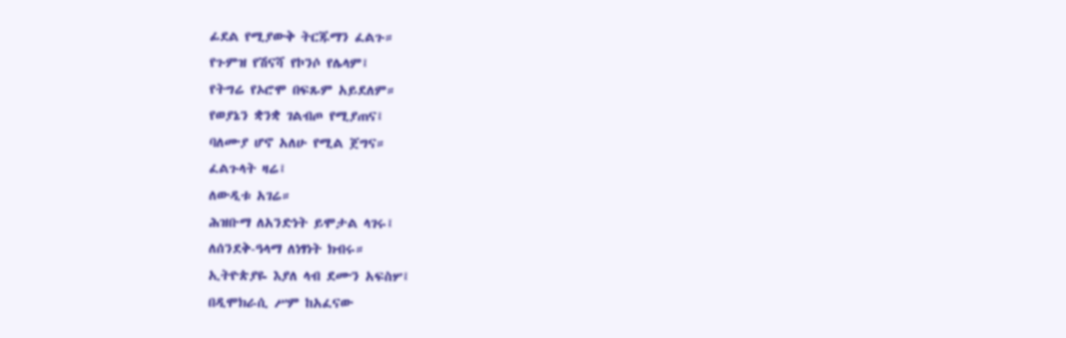ፊደል የሚያውቅ ትርጁማን ፈልጉ።
የጉምዝ የሽናሻ የኮንሶ የሌላም፤
የትግሬ የኦሮሞ በፍጹም አይደለም።
የወያኔን ቋንቋ ገልብጦ የሚያጠና፤
ባለሙያ ሆኖ አለሁ የሚል ጀግና።
ፈልጉላት ዛሬ፤
ለውዲቱ አገሬ።
ሕዝቡማ ለአንድነት ይሞታል ላገሩ፤
ለሰንደቅ-ዓላማ ለነፃነት ክብሩ።
ኢትዮጵያዬ እያለ ላብ ደሙን አፍስሦ፤
በዲሞክራሲ ሥም ከአፈናው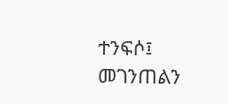ተንፍሶ፤
መገንጠልን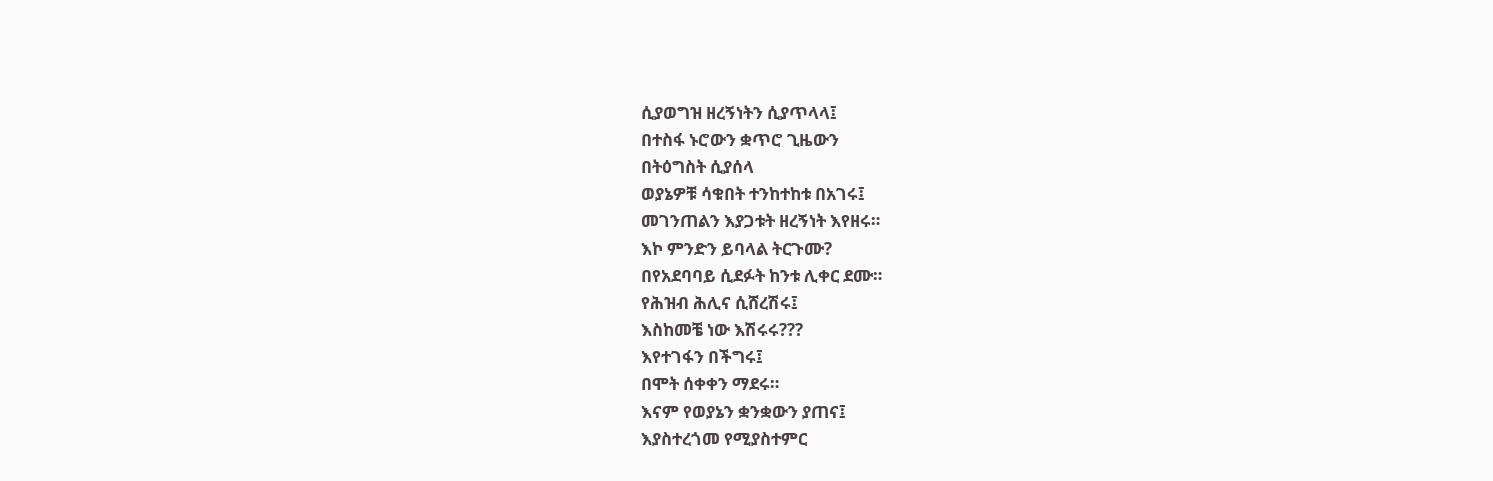ሲያወግዝ ዘረኝነትን ሲያጥላላ፤
በተስፋ ኑሮውን ቋጥሮ ጊዜውን
በትዕግስት ሲያሰላ
ወያኔዎቹ ሳቁበት ተንከተከቱ በአገሩ፤
መገንጠልን እያጋቱት ዘረኝነት እየዘሩ።
እኮ ምንድን ይባላል ትርጉሙ?
በየአደባባይ ሲደፉት ከንቱ ሊቀር ደሙ።
የሕዝብ ሕሊና ሲሸረሽሩ፤
እስከመቼ ነው እሽሩሩ???
እየተገፋን በችግሩ፤
በሞት ሰቀቀን ማደሩ።
እናም የወያኔን ቋንቋውን ያጠና፤
እያስተረጎመ የሚያስተምር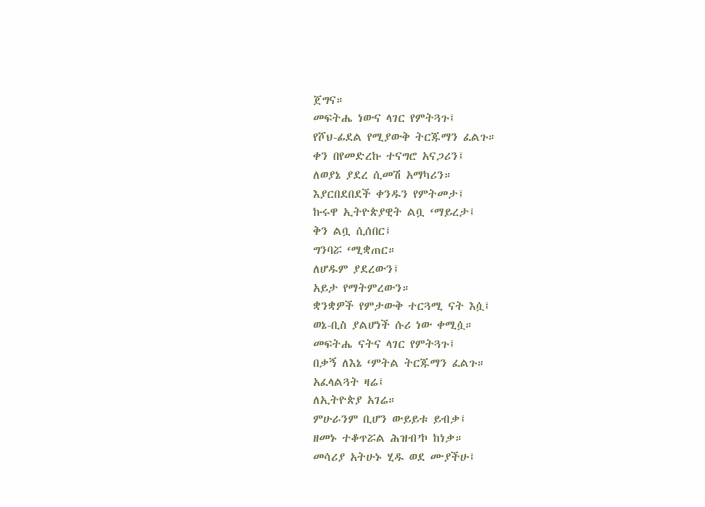ጀግና።
መፍትሔ ነውና ላገር የምትጓጉ፤
የሾህ-ፊደል የሚያውቅ ትርጁማን ፈልጉ።
ቀን በየመድረኩ ተናግሮ አናጋሪን፤
ለወያኔ ያደረ ሲመሽ አማካሪን።
እያርበደበደች ቀንዱን የምትመታ፤
ኩሩዋ ኢትዮጵያዊት ልቧ ‘ማይረታ፤
ቅን ልቧ ሲሰበር፤
ግንባሯ ‘ሚቋጠር።
ለሆዱም ያደረውን፤
አይታ የማትምረውን።
ቋንቋዎች የምታውቅ ተርጓሚ ናት እሷ፤
ወኔ-ቢስ ያልሆነች ሱሪ ነው ቀሚሷ።
መፍትሔ ናትና ላገር የምትጓጉ፤
በቃኝ ለእኔ ‘ምትል ትርጁማን ፈልጉ።
አፈላልጓት ዛሬ፤
ለኢትዮጵያ አገሬ።
ምሁራንም ቢሆን ውይይቱ ይብቃ፤
ዘመኑ ተቆጥሯል ሕዝብ’ኮ ከነቃ።
መሳሪያ አትሁኑ ሂዱ ወደ ሙያችሁ፤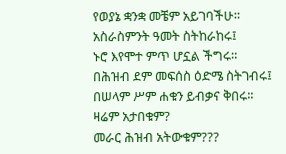የወያኔ ቋንቋ መቼም አይገባችሁ።
አስራስምንት ዓመት ስትከራከሩ፤
ኑሮ እየሞተ ምጥ ሆኗል ችግሩ።
በሕዝብ ደም መፍሰስ ዕድሜ ስትገብሩ፤
በሠላም ሥም ሐቁን ይብቃና ቅበሩ።
ዛሬም አታበቁም?
መራር ሕዝብ አትውቁም???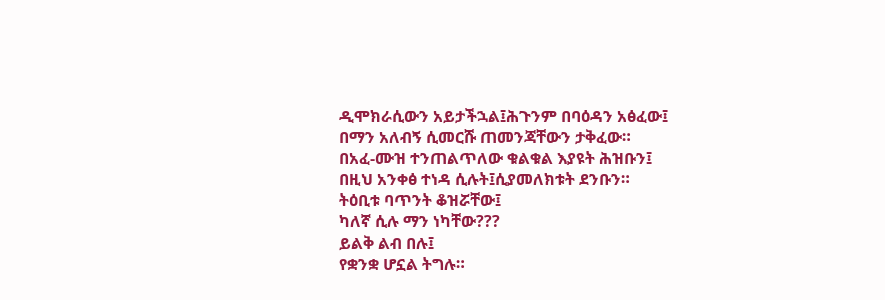ዲሞክራሲውን አይታችኋል፤ሕጉንም በባዕዳን አፅፈው፤
በማን አለብኝ ሲመርሹ ጠመንጃቸውን ታቅፈው።
በአፈ-ሙዝ ተንጠልጥለው ቁልቁል እያዩት ሕዝቡን፤
በዚህ አንቀፅ ተነዳ ሲሉት፤ሲያመለክቱት ደንቡን።
ትዕቢቱ ባጥንት ቆዝሯቸው፤
ካለኛ ሲሉ ማን ነካቸው???
ይልቅ ልብ በሉ፤
የቋንቋ ሆኗል ትግሉ።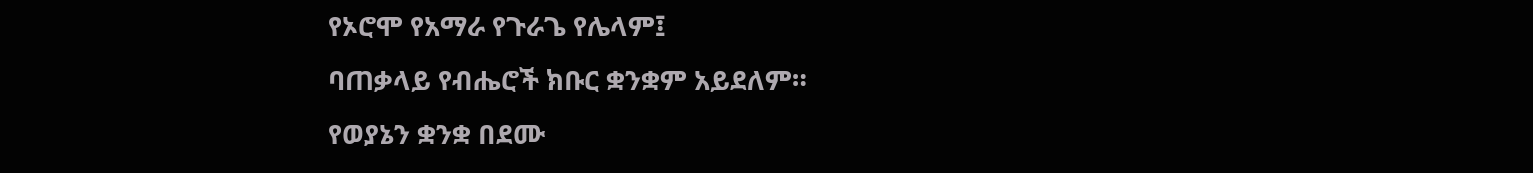የኦሮሞ የአማራ የጉራጌ የሌላም፤
ባጠቃላይ የብሔሮች ክቡር ቋንቋም አይደለም።
የወያኔን ቋንቋ በደሙ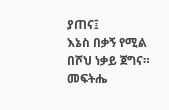ያጠና፤
እኔስ በቃኝ የሚል በሾህ ነቃይ ጀግና።
መፍትሔ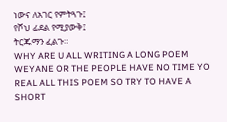ነውና ለአገር የምትጓጉ፤
የሾህ ፊደል የሚያውቅ፤
ትርጁማን ፈልጉ።
WHY ARE U ALL WRITING A LONG POEM WEYANE OR THE PEOPLE HAVE NO TIME YO REAL ALL THIS POEM SO TRY TO HAVE A SHORT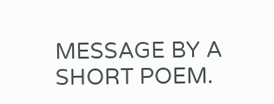MESSAGE BY A SHORT POEM.